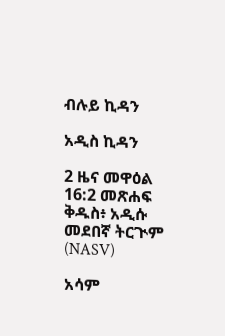ብሉይ ኪዳን

አዲስ ኪዳን

2 ዜና መዋዕል 16:2 መጽሐፍ ቅዱስ፥ አዲሱ መደበኛ ትርጒም (NASV)

አሳም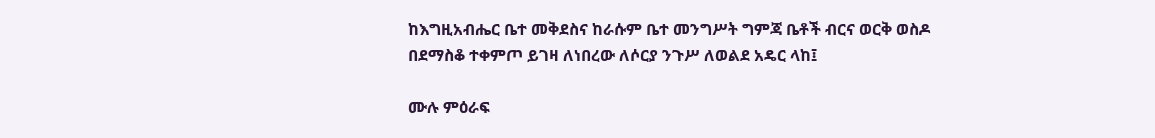ከእግዚአብሔር ቤተ መቅደስና ከራሱም ቤተ መንግሥት ግምጃ ቤቶች ብርና ወርቅ ወስዶ በደማስቆ ተቀምጦ ይገዛ ለነበረው ለሶርያ ንጉሥ ለወልደ አዴር ላከ፤

ሙሉ ምዕራፍ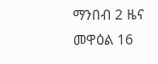ማንበብ 2 ዜና መዋዕል 16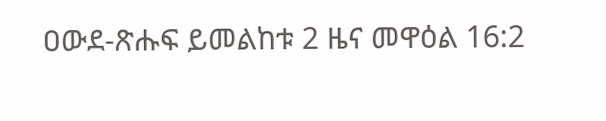ዐውደ-ጽሑፍ ይመልከቱ 2 ዜና መዋዕል 16:2